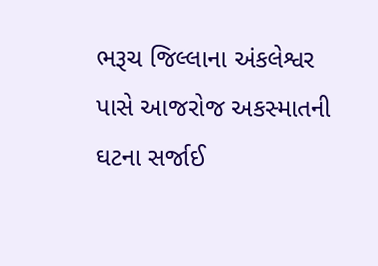ભરૂચ જિલ્લાના અંકલેશ્વર પાસે આજરોજ અકસ્માતની ઘટના સર્જાઈ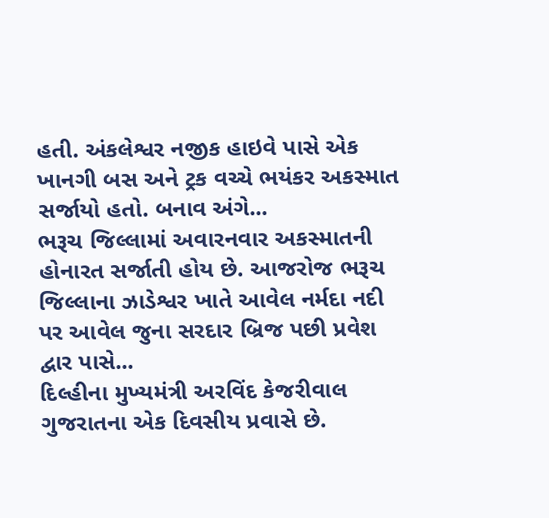હતી. અંકલેશ્વર નજીક હાઇવે પાસે એક ખાનગી બસ અને ટ્રક વચ્ચે ભયંકર અકસ્માત સર્જાયો હતો. બનાવ અંગે...
ભરૂચ જિલ્લામાં અવારનવાર અકસ્માતની હોનારત સર્જાતી હોય છે. આજરોજ ભરૂચ જિલ્લાના ઝાડેશ્વર ખાતે આવેલ નર્મદા નદી પર આવેલ જુના સરદાર બ્રિજ પછી પ્રવેશ દ્વાર પાસે...
દિલ્હીના મુખ્યમંત્રી અરવિંદ કેજરીવાલ ગુજરાતના એક દિવસીય પ્રવાસે છે.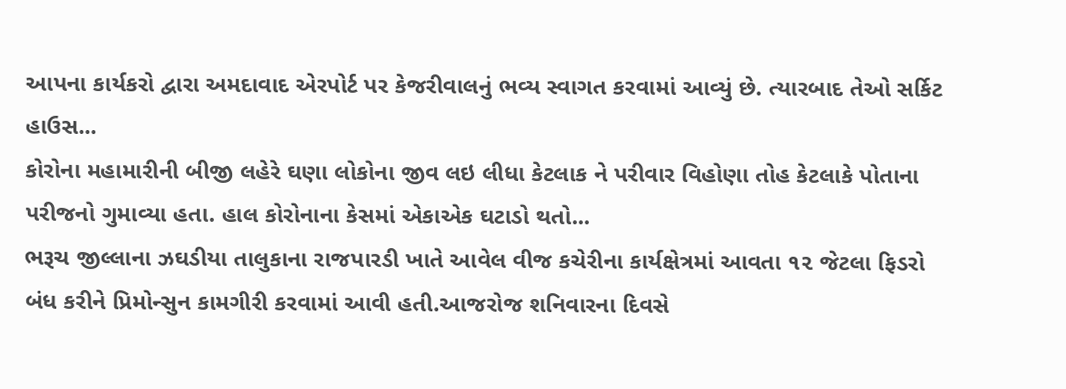આપના કાર્યકરો દ્વારા અમદાવાદ એરપોર્ટ પર કેજરીવાલનું ભવ્ય સ્વાગત કરવામાં આવ્યું છે. ત્યારબાદ તેઓ સર્કિટ હાઉસ...
કોરોના મહામારીની બીજી લહેરે ઘણા લોકોના જીવ લઇ લીધા કેટલાક ને પરીવાર વિહોણા તોહ કેટલાકે પોતાના પરીજનો ગુમાવ્યા હતા. હાલ કોરોનાના કેસમાં એકાએક ઘટાડો થતો...
ભરૂચ જીલ્લાના ઝઘડીયા તાલુકાના રાજપારડી ખાતે આવેલ વીજ કચેરીના કાર્યક્ષેત્રમાં આવતા ૧૨ જેટલા ફિડરો બંધ કરીને પ્રિમોન્સુન કામગીરી કરવામાં આવી હતી.આજરોજ શનિવારના દિવસે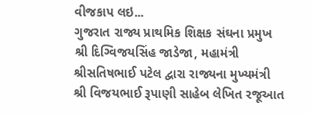વીજકાપ લઇ...
ગુજરાત રાજ્ય પ્રાથમિક શિક્ષક સંઘના પ્રમુખ શ્રી દિગ્વિજયસિંહ જાડેજા, મહામંત્રી શ્રીસતિષભાઈ પટેલ દ્વારા રાજ્યના મુખ્યમંત્રી શ્રી વિજયભાઈ રૂપાણી સાહેબ લેખિત રજૂઆત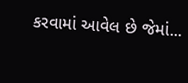કરવામાં આવેલ છે જેમાં...